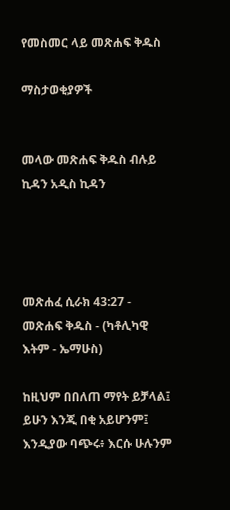የመስመር ላይ መጽሐፍ ቅዱስ

ማስታወቂያዎች


መላው መጽሐፍ ቅዱስ ብሉይ ኪዳን አዲስ ኪዳን




መጽሐፈ ሲራክ 43:27 - መጽሐፍ ቅዱስ - (ካቶሊካዊ እትም - ኤማሁስ)

ከዚህም በበለጠ ማየት ይቻላል፤ ይሁን እንጂ በቂ አይሆንም፤ እንዲያው ባጭሩ፥ እርሱ ሁሉንም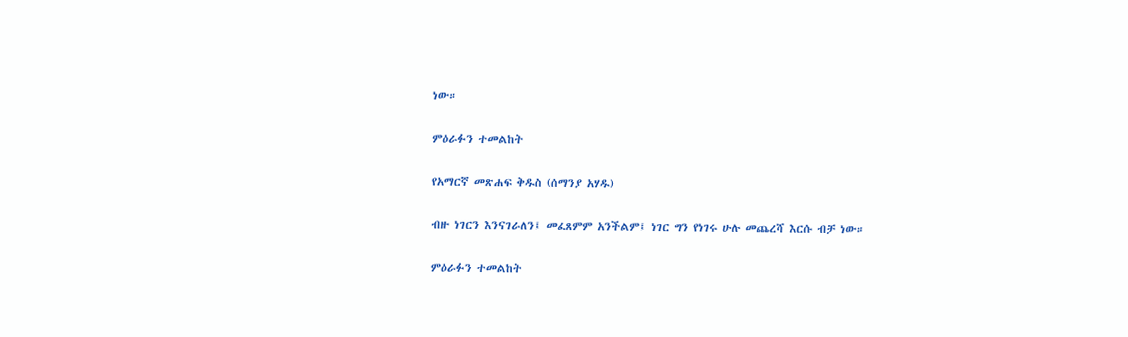ነው።

ምዕራፉን ተመልከት

የአማርኛ መጽሐፍ ቅዱስ (ሰማንያ አሃዱ)

ብዙ ነገርን እንናገራለን፤ መፈጸምም አንችልም፤ ነገር ግን የነገሩ ሁሉ መጨረሻ እርሱ ብቻ ነው።

ምዕራፉን ተመልከት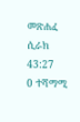መጽሐፈ ሲራክ 43:27
0 ተሻማሚ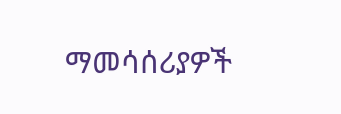ማመሳሰሪያዎች